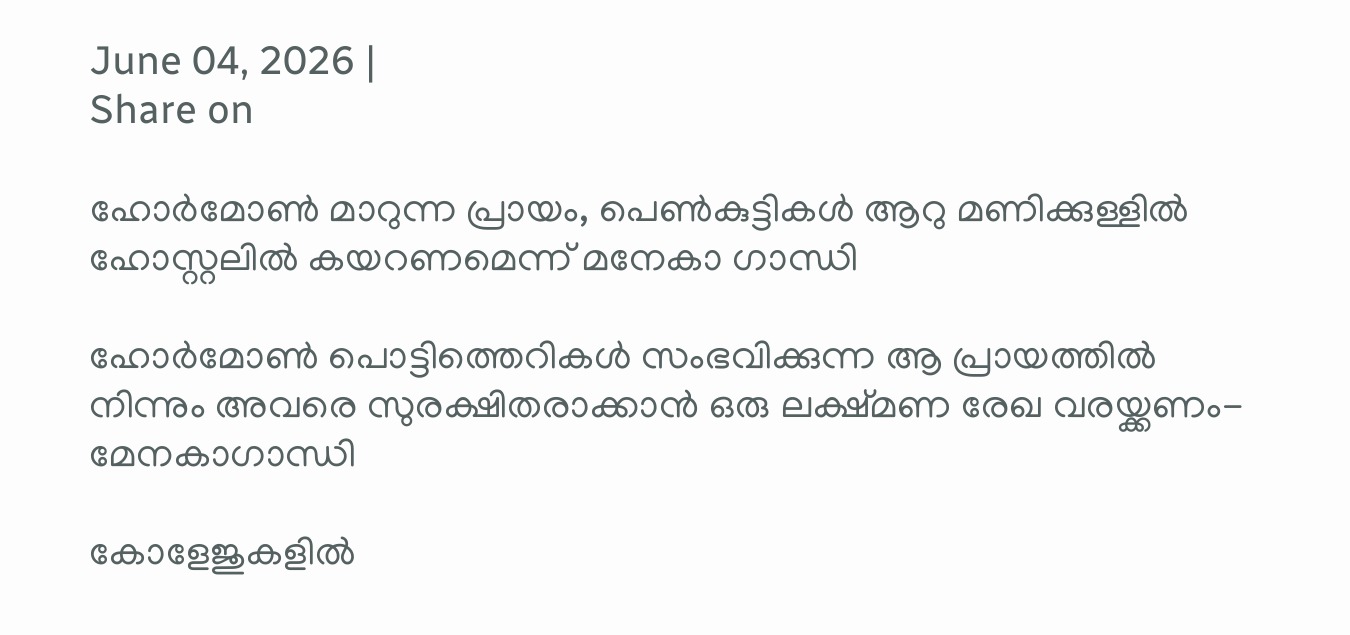June 04, 2026 |
Share on

ഹോര്‍മോണ്‍ മാറുന്ന പ്രായം, പെണ്‍കുട്ടികള്‍ ആറു മണിക്കുള്ളില്‍ ഹോസ്റ്റലില്‍ കയറണമെന്ന് മനേകാ ഗാന്ധി

ഹോര്‍മോണ്‍ പൊട്ടിത്തെറികള്‍ സംഭവിക്കുന്ന ആ പ്രായത്തില്‍ നിന്നും അവരെ സുരക്ഷിതരാക്കാന്‍ ഒരു ലക്ഷ്മണ രേഖ വരയ്ക്കണം- മേനകാഗാന്ധി

കോളേജുകളില്‍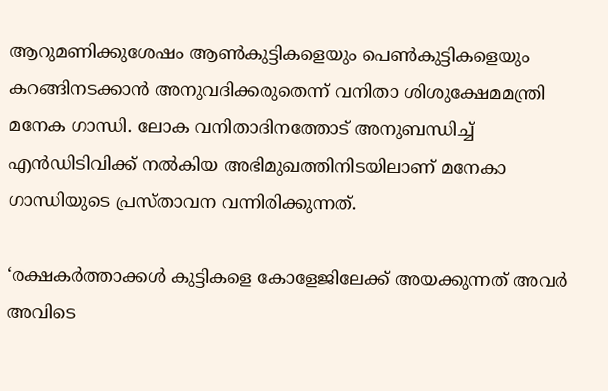ആറുമണിക്കുശേഷം ആണ്‍കുട്ടികളെയും പെണ്‍കുട്ടികളെയും കറങ്ങിനടക്കാന്‍ അനുവദിക്കരുതെന്ന് വനിതാ ശിശുക്ഷേമമന്ത്രി മനേക ഗാന്ധി. ലോക വനിതാദിനത്തോട് അനുബന്ധിച്ച് എന്‍ഡിടിവിക്ക് നല്‍കിയ അഭിമുഖത്തിനിടയിലാണ് മനേകാ ഗാന്ധിയുടെ പ്രസ്താവന വന്നിരിക്കുന്നത്.

‘രക്ഷകര്‍ത്താക്കള്‍ കുട്ടികളെ കോളേജിലേക്ക് അയക്കുന്നത് അവര്‍ അവിടെ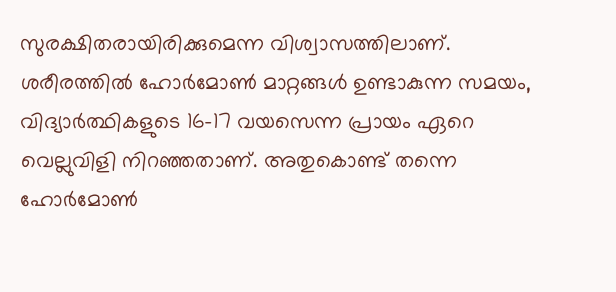സുരക്ഷിതരായിരിക്കുമെന്ന വിശ്വാസത്തിലാണ്. ശരീരത്തില്‍ ഹോര്‍മോണ്‍ മാറ്റങ്ങള്‍ ഉണ്ടാകുന്ന സമയം, വിദ്യാര്‍ത്ഥികളുടെ 16-17 വയസെന്ന പ്രായം ഏറെ വെല്ലുവിളി നിറഞ്ഞതാണ്. അതുകൊണ്ട് തന്നെ ഹോര്‍മോണ്‍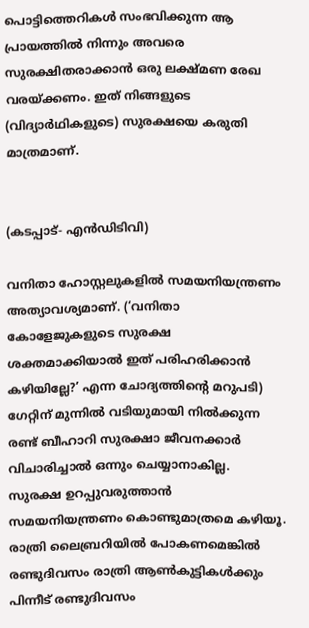പൊട്ടിത്തെറികള്‍ സംഭവിക്കുന്ന ആ പ്രായത്തില്‍ നിന്നും അവരെ സുരക്ഷിതരാക്കാന്‍ ഒരു ലക്ഷ്മണ രേഖ വരയ്ക്കണം. ഇത് നിങ്ങളുടെ (വിദ്യാര്‍ഥികളുടെ) സുരക്ഷയെ കരുതി മാത്രമാണ്.


(കടപ്പാട്- എന്‍ഡിടിവി)

വനിതാ ഹോസ്റ്റലുകളില്‍ സമയനിയന്ത്രണം അത്യാവശ്യമാണ്. (‘വനിതാ കോളേജുകളുടെ സുരക്ഷ ശക്തമാക്കിയാല്‍ ഇത് പരിഹരിക്കാന്‍ കഴിയില്ലേ?’ എന്ന ചോദ്യത്തിന്റെ മറുപടി) ഗേറ്റിന് മുന്നില്‍ വടിയുമായി നില്‍ക്കുന്ന രണ്ട് ബീഹാറി സുരക്ഷാ ജീവനക്കാര്‍ വിചാരിച്ചാല്‍ ഒന്നും ചെയ്യാനാകില്ല. സുരക്ഷ ഉറപ്പുവരുത്താന്‍ സമയനിയന്ത്രണം കൊണ്ടുമാത്രമെ കഴിയൂ. രാത്രി ലൈബ്രറിയില്‍ പോകണമെങ്കില്‍ രണ്ടുദിവസം രാത്രി ആണ്‍കുട്ടികള്‍ക്കും പിന്നീട് രണ്ടുദിവസം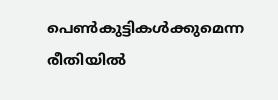പെണ്‍കുട്ടികള്‍ക്കുമെന്ന രീതിയില്‍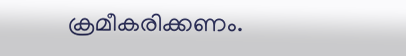ക്രമീകരിക്കണം.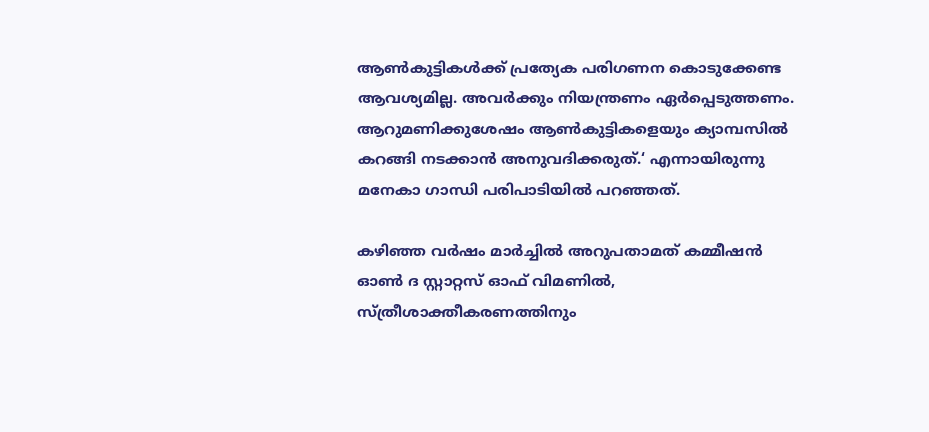ആണ്‍കുട്ടികള്‍ക്ക് പ്രത്യേക പരിഗണന കൊടുക്കേണ്ട ആവശ്യമില്ല. അവര്‍ക്കും നിയന്ത്രണം ഏര്‍പ്പെടുത്തണം. ആറുമണിക്കുശേഷം ആണ്‍കുട്ടികളെയും ക്യാമ്പസില്‍ കറങ്ങി നടക്കാന്‍ അനുവദിക്കരുത്.‘ എന്നായിരുന്നു മനേകാ ഗാന്ധി പരിപാടിയില്‍ പറഞ്ഞത്.

കഴിഞ്ഞ വര്‍ഷം മാര്‍ച്ചില്‍ അറുപതാമത് കമ്മീഷന്‍ ഓണ്‍ ദ സ്റ്റാറ്റസ് ഓഫ് വിമണില്‍, സ്ത്രീശാക്തീകരണത്തിനും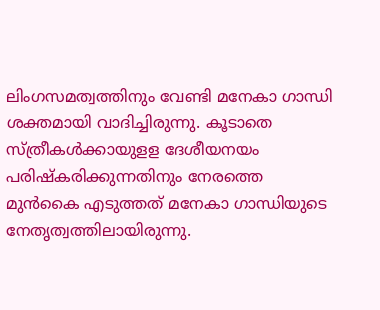ലിംഗസമത്വത്തിനും വേണ്ടി മനേകാ ഗാന്ധി ശക്തമായി വാദിച്ചിരുന്നു. കൂടാതെ സ്ത്രീകള്‍ക്കായുളള ദേശീയനയം പരിഷ്‌കരിക്കുന്നതിനും നേരത്തെ മുന്‍കൈ എടുത്തത് മനേകാ ഗാന്ധിയുടെ നേതൃത്വത്തിലായിരുന്നു.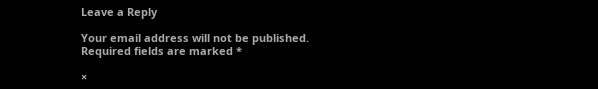Leave a Reply

Your email address will not be published. Required fields are marked *

×